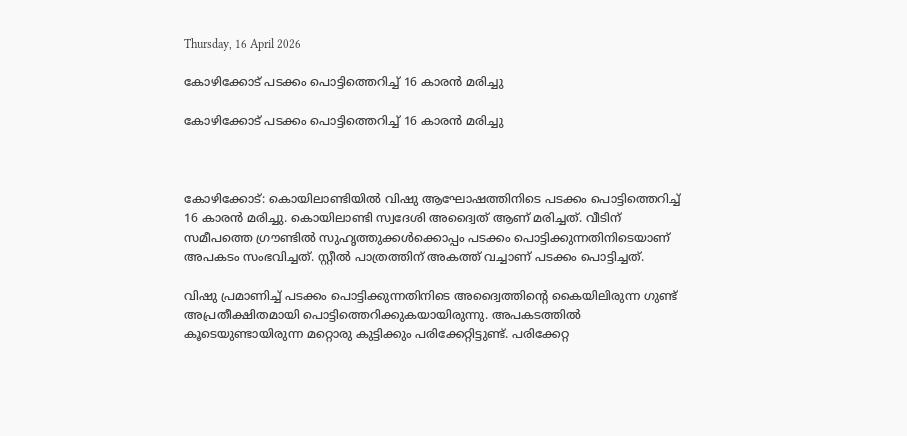Thursday, 16 April 2026

കോഴിക്കോട് പടക്കം പൊട്ടിത്തെറിച്ച് 16 കാരൻ മരിച്ചു

കോഴിക്കോട് പടക്കം പൊട്ടിത്തെറിച്ച് 16 കാരൻ മരിച്ചു



കോഴിക്കോട്: കൊയിലാണ്ടിയിൽ വിഷു ആഘോഷത്തിനിടെ പടക്കം പൊട്ടിത്തെറിച്ച് 16 കാരൻ മരിച്ചു. കൊയിലാണ്ടി സ്വദേശി അദ്വൈത് ആണ് മരിച്ചത്. വീടിന് സമീപത്തെ ഗ്രൗണ്ടിൽ സുഹൃത്തുക്കൾക്കൊപ്പം പടക്കം പൊട്ടിക്കുന്നതിനിടെയാണ് അപകടം സംഭവിച്ചത്. സ്റ്റീൽ പാത്രത്തിന് അകത്ത് വച്ചാണ് പടക്കം പൊട്ടിച്ചത്.

വിഷു പ്രമാണിച്ച് പടക്കം പൊട്ടിക്കുന്നതിനിടെ അദ്വൈത്തിന്റെ കൈയിലിരുന്ന ഗുണ്ട് അപ്രതീക്ഷിതമായി പൊട്ടിത്തെറിക്കുകയായിരുന്നു. അപകടത്തിൽ കൂടെയുണ്ടായിരുന്ന മറ്റൊരു കുട്ടിക്കും പരിക്കേറ്റിട്ടുണ്ട്. പരിക്കേറ്റ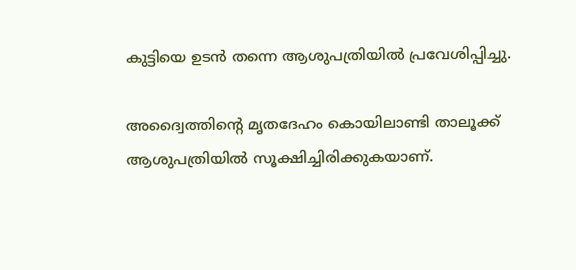കുട്ടിയെ ഉടൻ തന്നെ ആശുപത്രിയിൽ പ്രവേശിപ്പിച്ചു.

അദ്വൈത്തിന്റെ മൃതദേഹം കൊയിലാണ്ടി താലൂക്ക് ആശുപത്രിയിൽ സൂക്ഷിച്ചിരിക്കുകയാണ്.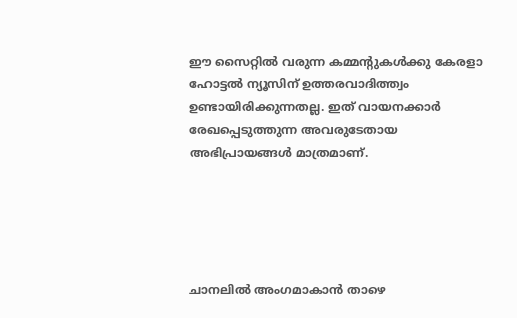ഈ സൈറ്റിൽ വരുന്ന കമ്മന്റുകൾക്കു കേരളാ ഹോട്ടൽ ന്യൂസിന് ഉത്തരവാദിത്ത്വം ഉണ്ടായിരിക്കുന്നതല്ല. ഇത് വായനക്കാർ രേഖപ്പെടുത്തുന്ന അവരുടേതായ അഭിപ്രായങ്ങൾ മാത്രമാണ്.





ചാനലിൽ അംഗമാകാൻ താഴെ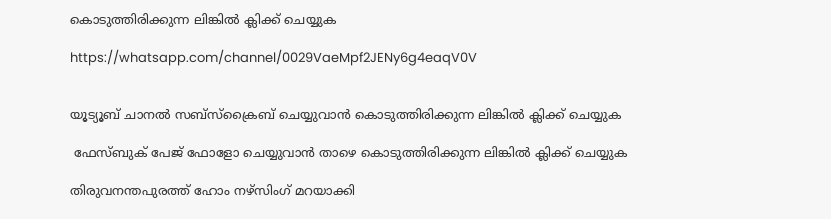കൊടുത്തിരിക്കുന്ന ലിങ്കിൽ ക്ലിക്ക് ചെയ്യുക

https://whatsapp.com/channel/0029VaeMpf2JENy6g4eaqV0V


യൂട്യൂബ് ചാനൽ സബ്സ്ക്രൈബ് ചെയ്യുവാൻ കൊടുത്തിരിക്കുന്ന ലിങ്കിൽ ക്ലിക്ക് ചെയ്യുക

 ഫേസ്ബുക് പേജ് ഫോളോ ചെയ്യുവാൻ താഴെ കൊടുത്തിരിക്കുന്ന ലിങ്കിൽ ക്ലിക്ക് ചെയ്യുക

തിരുവനന്തപുരത്ത് ഹോം നഴ്‌സിംഗ് മറയാക്കി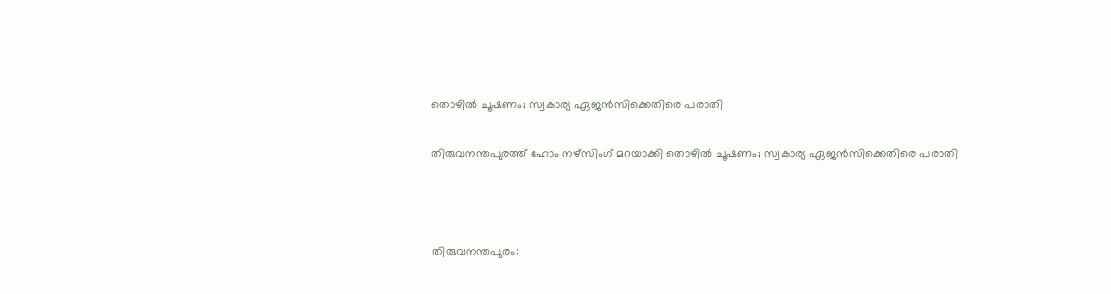തൊഴില്‍ ചൂഷണം; സ്വകാര്യ ഏജന്‍സിക്കെതിരെ പരാതി

തിരുവനന്തപുരത്ത് ഹോം നഴ്‌സിംഗ് മറയാക്കി തൊഴില്‍ ചൂഷണം; സ്വകാര്യ ഏജന്‍സിക്കെതിരെ പരാതി



തിരുവനന്തപുരം: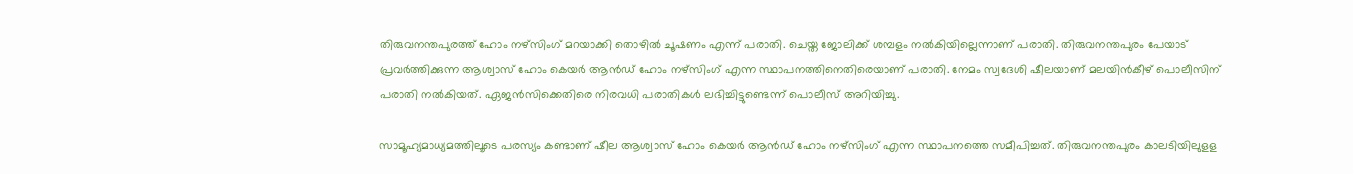തിരുവനന്തപുരത്ത് ഹോം നഴ്‌സിംഗ് മറയാക്കി തൊഴില്‍ ചൂഷണം എന്ന് പരാതി. ചെയ്ത ജോലിക്ക് ശമ്പളം നല്‍കിയില്ലെന്നാണ് പരാതി. തിരുവനന്തപുരം പേയാട് പ്രവര്‍ത്തിക്കുന്ന ആശ്വാസ് ഹോം കെയര്‍ ആന്‍ഡ് ഹോം നഴ്‌സിംഗ് എന്ന സ്ഥാപനത്തിനെതിരെയാണ് പരാതി. നേമം സ്വദേശി ഷീലയാണ് മലയിന്‍കീഴ് പൊലീസിന് പരാതി നല്‍കിയത്. ഏജന്‍സിക്കെതിരെ നിരവധി പരാതികള്‍ ലഭിച്ചിട്ടുണ്ടെന്ന് പൊലീസ് അറിയിച്ചു.

സാമൂഹ്യമാധ്യമത്തിലൂടെ പരസ്യം കണ്ടാണ് ഷീല ആശ്വാസ് ഹോം കെയര്‍ ആന്‍ഡ് ഹോം നഴ്‌സിംഗ് എന്ന സ്ഥാപനത്തെ സമീപിച്ചത്. തിരുവനന്തപുരം കാലടിയിലുളള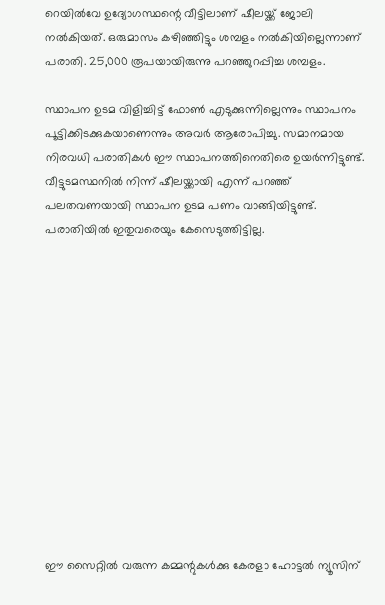റെയില്‍വേ ഉദ്യോഗസ്ഥന്റെ വീട്ടിലാണ് ഷീലയ്ക്ക് ജോലി നല്‍കിയത്. ഒരുമാസം കഴിഞ്ഞിട്ടും ശമ്പളം നല്‍കിയില്ലെന്നാണ് പരാതി. 25,000 രൂപയായിരുന്നു പറഞ്ഞുറപ്പിച്ച ശമ്പളം.

സ്ഥാപന ഉടമ വിളിച്ചിട്ട് ഫോണ്‍ എടുക്കുന്നില്ലെന്നും സ്ഥാപനം പൂട്ടിക്കിടക്കുകയാണെന്നും അവര്‍ ആരോപിച്ചു. സമാനമായ നിരവധി പരാതികള്‍ ഈ സ്ഥാപനത്തിനെതിരെ ഉയര്‍ന്നിട്ടുണ്ട്. വീട്ടുടമസ്ഥനില്‍ നിന്ന് ഷീലയ്ക്കായി എന്ന് പറഞ്ഞ് പലതവണയായി സ്ഥാപന ഉടമ പണം വാങ്ങിയിട്ടുണ്ട്. പരാതിയില്‍ ഇതുവരെയും കേസെടുത്തിട്ടില്ല.













ഈ സൈറ്റിൽ വരുന്ന കമ്മന്റുകൾക്കു കേരളാ ഹോട്ടൽ ന്യൂസിന്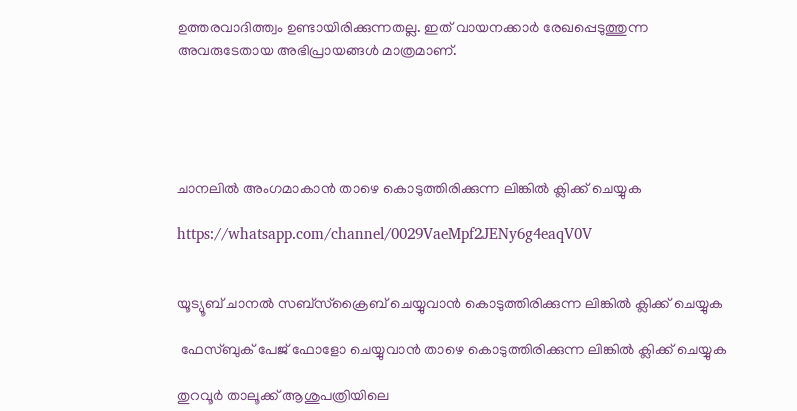ഉത്തരവാദിത്ത്വം ഉണ്ടായിരിക്കുന്നതല്ല. ഇത് വായനക്കാർ രേഖപ്പെടുത്തുന്ന അവരുടേതായ അഭിപ്രായങ്ങൾ മാത്രമാണ്.





ചാനലിൽ അംഗമാകാൻ താഴെ കൊടുത്തിരിക്കുന്ന ലിങ്കിൽ ക്ലിക്ക് ചെയ്യുക

https://whatsapp.com/channel/0029VaeMpf2JENy6g4eaqV0V


യൂട്യൂബ് ചാനൽ സബ്സ്ക്രൈബ് ചെയ്യുവാൻ കൊടുത്തിരിക്കുന്ന ലിങ്കിൽ ക്ലിക്ക് ചെയ്യുക

 ഫേസ്ബുക് പേജ് ഫോളോ ചെയ്യുവാൻ താഴെ കൊടുത്തിരിക്കുന്ന ലിങ്കിൽ ക്ലിക്ക് ചെയ്യുക

തുറവൂർ താലൂക്ക് ആശുപത്രിയിലെ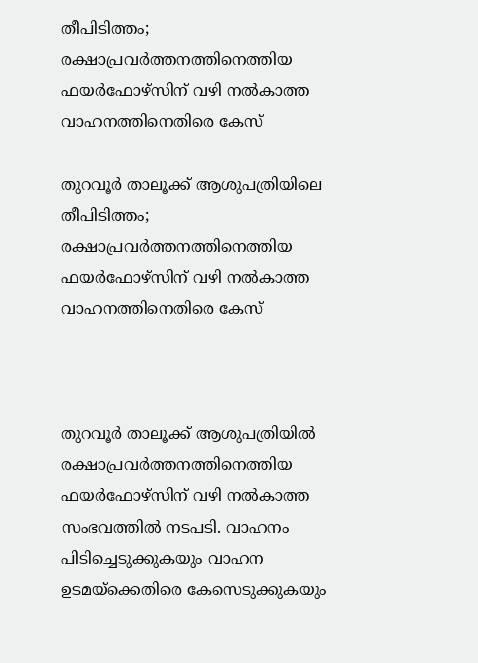തീപിടിത്തം; രക്ഷാപ്രവർത്തനത്തിനെത്തിയ ഫയർഫോഴ്സിന് വഴി നൽകാത്ത വാഹനത്തിനെതിരെ കേസ്

തുറവൂർ താലൂക്ക് ആശുപത്രിയിലെ തീപിടിത്തം; രക്ഷാപ്രവർത്തനത്തിനെത്തിയ ഫയർഫോഴ്സിന് വഴി നൽകാത്ത വാഹനത്തിനെതിരെ കേസ്



തുറവൂർ താലൂക്ക് ആശുപത്രിയിൽ രക്ഷാപ്രവർത്തനത്തിനെത്തിയ ഫയർഫോഴ്സിന് വഴി നൽകാത്ത സംഭവത്തിൽ നടപടി. വാഹനം പിടിച്ചെടുക്കുകയും വാഹന ഉടമയ്ക്കെതിരെ കേസെടുക്കുകയും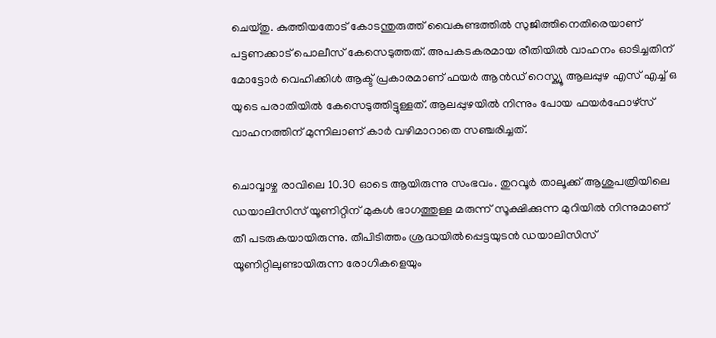ചെയ്തു. കുത്തിയതോട് കോടന്തുരുത്ത് വൈകുണ്ടത്തിൽ സുജിത്തിനെതിരെയാണ് പട്ടണക്കാട് പൊലീസ് കേസെടുത്തത്. അപകടകരമായ രീതിയിൽ വാഹനം ഓടിച്ചതിന് മോട്ടോർ വെഹിക്കിൾ ആക്ട് പ്രകാരമാണ് ഫയർ ആൻഡ് റെസ്ക്യൂ ആലപ്പുഴ എസ് എച്ച് ഒ യുടെ പരാതിയിൽ കേസെടുത്തിട്ടുള്ളത്. ആലപ്പുഴയിൽ നിന്നും പോയ ഫയർഫോഴ്സ് വാഹനത്തിന് മുന്നിലാണ് കാർ വഴിമാറാതെ സഞ്ചരിച്ചത്.

ചൊവ്വാഴ്ച രാവിലെ 10.30 ഓടെ ആയിരുന്നു സംഭവം. തുറവൂർ താലൂക്ക് ആശുപത്രിയിലെ ഡയാലിസിസ് യൂണിറ്റിന് മുകൾ ഭാഗത്തുള്ള മരുന്ന് സൂക്ഷിക്കുന്ന മുറിയിൽ നിന്നുമാണ് തീ പടരുകയായിരുന്നു. തീപിടിത്തം ശ്രദ്ധയിൽപ്പെട്ടയുടൻ ഡയാലിസിസ് യൂണിറ്റിലുണ്ടായിരുന്ന രോഗികളെയും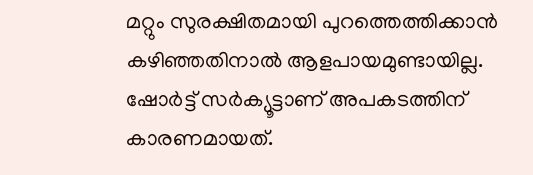മറ്റും സുരക്ഷിതമായി പുറത്തെത്തിക്കാൻ കഴിഞ്ഞതിനാൽ ആളപായമുണ്ടായില്ല. ഷോർട്ട് സർക്യൂട്ടാണ് അപകടത്തിന് കാരണമായത്.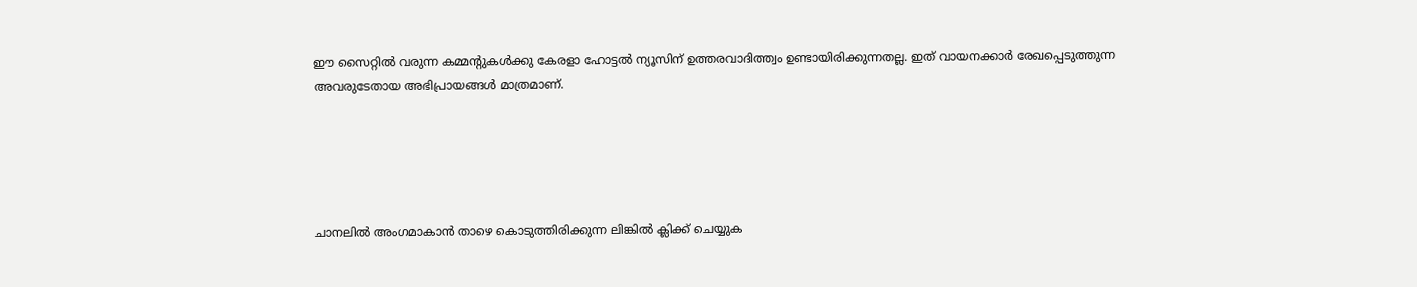ഈ സൈറ്റിൽ വരുന്ന കമ്മന്റുകൾക്കു കേരളാ ഹോട്ടൽ ന്യൂസിന് ഉത്തരവാദിത്ത്വം ഉണ്ടായിരിക്കുന്നതല്ല. ഇത് വായനക്കാർ രേഖപ്പെടുത്തുന്ന അവരുടേതായ അഭിപ്രായങ്ങൾ മാത്രമാണ്.





ചാനലിൽ അംഗമാകാൻ താഴെ കൊടുത്തിരിക്കുന്ന ലിങ്കിൽ ക്ലിക്ക് ചെയ്യുക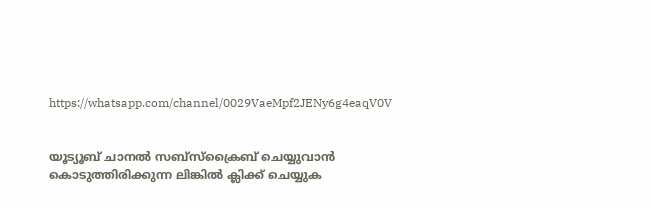https://whatsapp.com/channel/0029VaeMpf2JENy6g4eaqV0V


യൂട്യൂബ് ചാനൽ സബ്സ്ക്രൈബ് ചെയ്യുവാൻ കൊടുത്തിരിക്കുന്ന ലിങ്കിൽ ക്ലിക്ക് ചെയ്യുക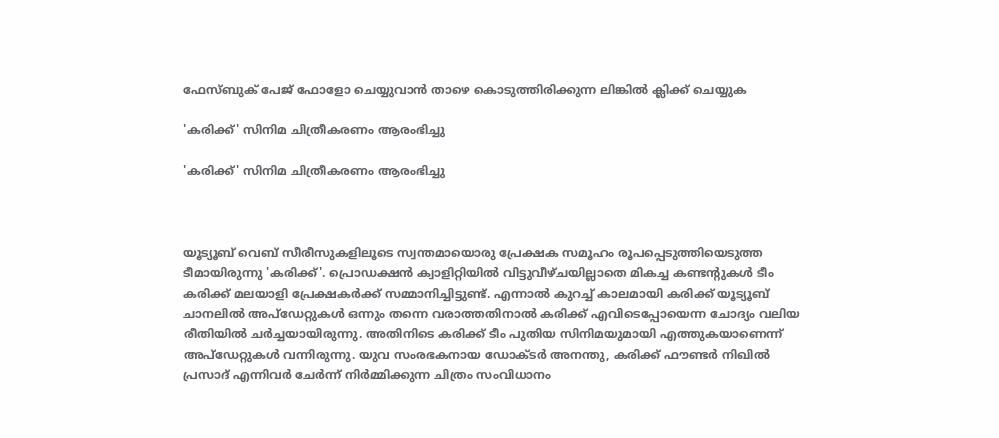ഫേസ്ബുക് പേജ് ഫോളോ ചെയ്യുവാൻ താഴെ കൊടുത്തിരിക്കുന്ന ലിങ്കിൽ ക്ലിക്ക് ചെയ്യുക

'കരിക്ക്' സിനിമ ചിത്രീകരണം ആരംഭിച്ചു

'കരിക്ക്' സിനിമ ചിത്രീകരണം ആരംഭിച്ചു



യൂട്യൂബ് വെബ് സീരീസുകളിലൂടെ സ്വന്തമായൊരു പ്രേക്ഷക സമൂഹം രൂപപ്പെടുത്തിയെടുത്ത ടീമായിരുന്നു 'കരിക്ക്'. പ്രൊഡക്ഷൻ ക്വാളിറ്റിയിൽ വിട്ടുവീഴ്ചയില്ലാതെ മികച്ച കണ്ടന്റുകൾ ടീം കരിക്ക് മലയാളി പ്രേക്ഷകർക്ക് സമ്മാനിച്ചിട്ടുണ്ട്. എന്നാൽ കുറച്ച് കാലമായി കരിക്ക് യൂട്യൂബ് ചാനലിൽ അപ്‌ഡേറ്റുകൾ ഒന്നും തന്നെ വരാത്തതിനാൽ കരിക്ക് എവിടെപ്പോയെന്ന ചോദ്യം വലിയ രീതിയിൽ ചർച്ചയായിരുന്നു. അതിനിടെ കരിക്ക് ടീം പുതിയ സിനിമയുമായി എത്തുകയാണെന്ന് അപ്‌ഡേറ്റുകൾ വന്നിരുന്നു. യുവ സംരഭകനായ ഡോക്ടർ അനന്തു, കരിക്ക് ഫൗണ്ടർ നിഖിൽ പ്രസാദ് എന്നിവർ ചേർന്ന് നിർമ്മിക്കുന്ന ചിത്രം സംവിധാനം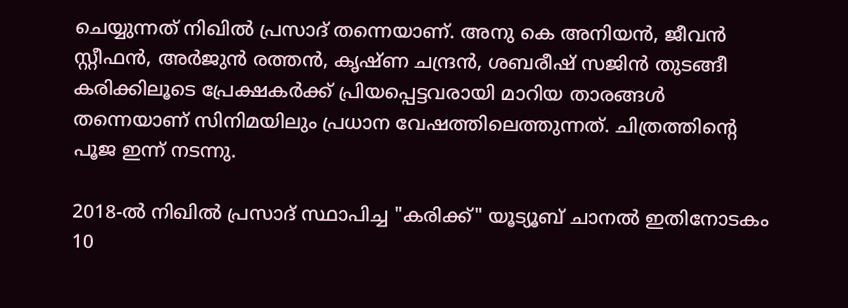ചെയ്യുന്നത് നിഖിൽ പ്രസാദ് തന്നെയാണ്. അനു കെ അനിയൻ, ജീവൻ സ്റ്റീഫൻ, അർജുൻ രത്തൻ, കൃഷ്ണ ചന്ദ്രൻ, ശബരീഷ് സജിൻ തുടങ്ങീ കരിക്കിലൂടെ പ്രേക്ഷകർക്ക് പ്രിയപ്പെട്ടവരായി മാറിയ താരങ്ങൾ തന്നെയാണ് സിനിമയിലും പ്രധാന വേഷത്തിലെത്തുന്നത്. ചിത്രത്തിന്റെ പൂജ ഇന്ന് നടന്നു.

2018-ൽ നിഖിൽ പ്രസാദ് സ്ഥാപിച്ച "കരിക്ക്" യൂട്യൂബ് ചാനൽ ഇതിനോടകം 10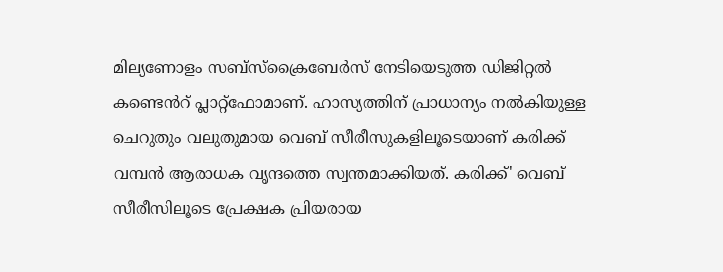മില്യണോളം സബ്സ്ക്രൈബേർസ് നേടിയെടുത്ത ഡിജിറ്റൽ കണ്ടെൻറ് പ്ലാറ്റ്‌ഫോമാണ്. ഹാസ്യത്തിന് പ്രാധാന്യം നൽകിയുള്ള ചെറുതും വലുതുമായ വെബ് സീരീസുകളിലൂടെയാണ് കരിക്ക് വമ്പൻ ആരാധക വൃന്ദത്തെ സ്വന്തമാക്കിയത്. കരിക്ക്' വെബ് സീരീസിലൂടെ പ്രേക്ഷക പ്രിയരായ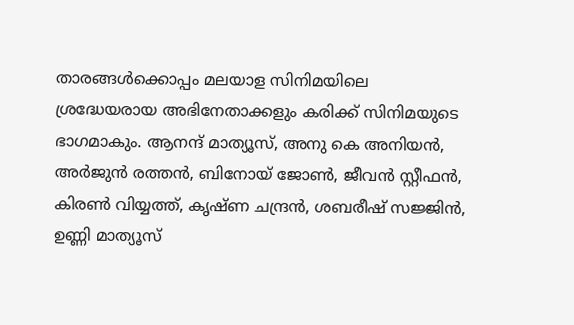താരങ്ങൾക്കൊപ്പം മലയാള സിനിമയിലെ ശ്രദ്ധേയരായ അഭിനേതാക്കളും കരിക്ക് സിനിമയുടെ ഭാഗമാകും. ആനന്ദ് മാത്യൂസ്, അനു കെ അനിയൻ, അർജുൻ രത്തൻ, ബിനോയ് ജോൺ, ജീവൻ സ്റ്റീഫൻ, കിരൺ വിയ്യത്ത്, കൃഷ്ണ ചന്ദ്രൻ, ശബരീഷ് സജ്ജിൻ, ഉണ്ണി മാത്യൂസ്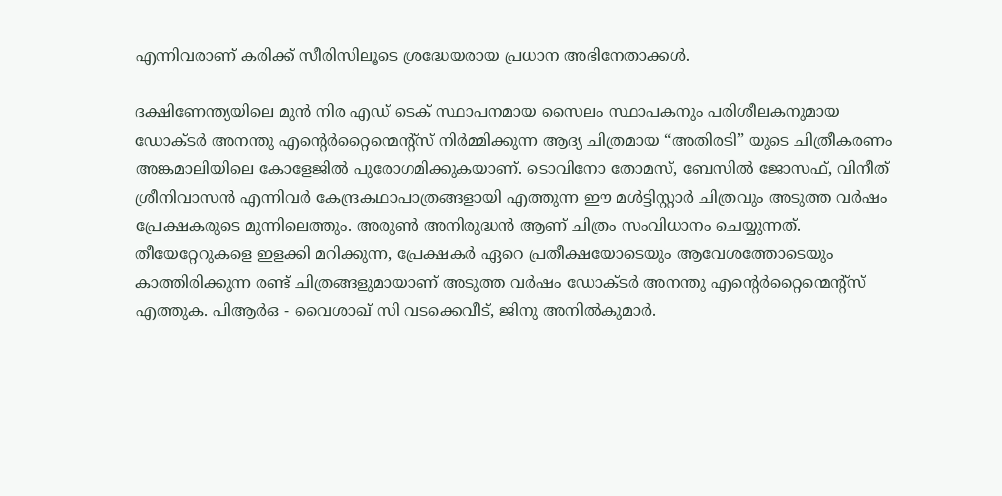എന്നിവരാണ് കരിക്ക് സീരിസിലൂടെ ശ്രദ്ധേയരായ പ്രധാന അഭിനേതാക്കൾ.

ദക്ഷിണേന്ത്യയിലെ മുൻ നിര എഡ് ടെക് സ്ഥാപനമായ സൈലം സ്ഥാപകനും പരിശീലകനുമായ ഡോക്ടർ അനന്തു എന്റെർറ്റൈന്മെന്റ്സ് നിർമ്മിക്കുന്ന ആദ്യ ചിത്രമായ “അതിരടി” യുടെ ചിത്രീകരണം അങ്കമാലിയിലെ കോളേജിൽ പുരോഗമിക്കുകയാണ്. ടൊവിനോ തോമസ്, ബേസിൽ ജോസഫ്, വിനീത് ശ്രീനിവാസൻ എന്നിവർ കേന്ദ്രകഥാപാത്രങ്ങളായി എത്തുന്ന ഈ മൾട്ടിസ്റ്റാർ ചിത്രവും അടുത്ത വർഷം പ്രേക്ഷകരുടെ മുന്നിലെത്തും. അരുൺ അനിരുദ്ധൻ ആണ് ചിത്രം സംവിധാനം ചെയ്യുന്നത്. തീയേറ്റേറുകളെ ഇളക്കി മറിക്കുന്ന, പ്രേക്ഷകർ ഏറെ പ്രതീക്ഷയോടെയും ആവേശത്തോടെയും കാത്തിരിക്കുന്ന രണ്ട് ചിത്രങ്ങളുമായാണ് അടുത്ത വർഷം ഡോക്ടർ അനന്തു എന്റെർറ്റൈന്മെന്റ്സ് എത്തുക. പിആർഒ - വൈശാഖ് സി വടക്കെവീട്, ജിനു അനിൽകുമാർ.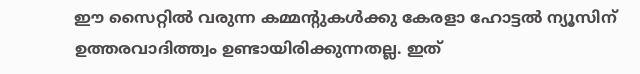ഈ സൈറ്റിൽ വരുന്ന കമ്മന്റുകൾക്കു കേരളാ ഹോട്ടൽ ന്യൂസിന് ഉത്തരവാദിത്ത്വം ഉണ്ടായിരിക്കുന്നതല്ല. ഇത്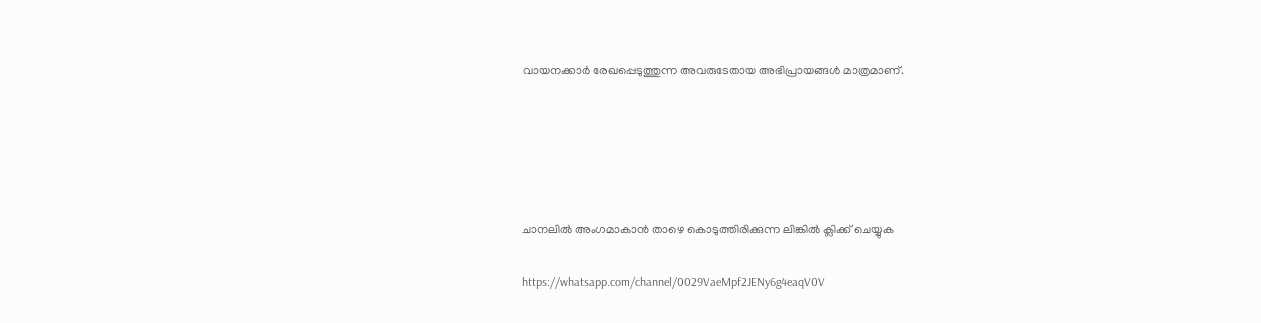വായനക്കാർ രേഖപ്പെടുത്തുന്ന അവരുടേതായ അഭിപ്രായങ്ങൾ മാത്രമാണ്.





ചാനലിൽ അംഗമാകാൻ താഴെ കൊടുത്തിരിക്കുന്ന ലിങ്കിൽ ക്ലിക്ക് ചെയ്യുക

https://whatsapp.com/channel/0029VaeMpf2JENy6g4eaqV0V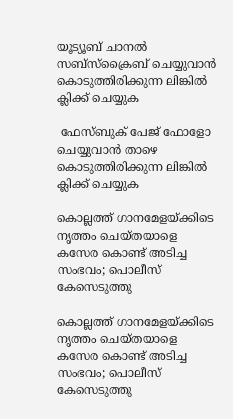യൂട്യൂബ് ചാനൽ സബ്സ്ക്രൈബ് ചെയ്യുവാൻ കൊടുത്തിരിക്കുന്ന ലിങ്കിൽ ക്ലിക്ക് ചെയ്യുക

 ഫേസ്ബുക് പേജ് ഫോളോ ചെയ്യുവാൻ താഴെ കൊടുത്തിരിക്കുന്ന ലിങ്കിൽ ക്ലിക്ക് ചെയ്യുക

കൊല്ലത്ത് ഗാനമേളയ്ക്കിടെ നൃത്തം ചെയ്തയാളെ കസേര കൊണ്ട് അടിച്ച സംഭവം; പൊലീസ് കേസെടുത്തു

കൊല്ലത്ത് ഗാനമേളയ്ക്കിടെ നൃത്തം ചെയ്തയാളെ കസേര കൊണ്ട് അടിച്ച സംഭവം; പൊലീസ് കേസെടുത്തു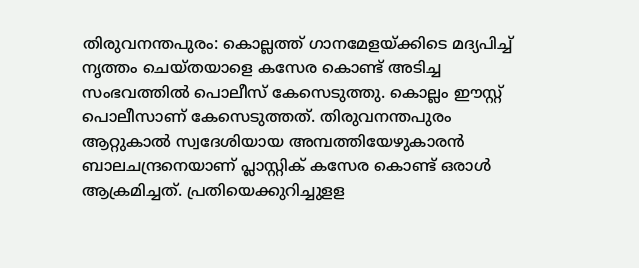തിരുവനന്തപുരം: കൊല്ലത്ത് ഗാനമേളയ്ക്കിടെ മദ്യപിച്ച് നൃത്തം ചെയ്തയാളെ കസേര കൊണ്ട് അടിച്ച സംഭവത്തില്‍ പൊലീസ് കേസെടുത്തു. കൊല്ലം ഈസ്റ്റ് പൊലീസാണ് കേസെടുത്തത്. തിരുവനന്തപുരം ആറ്റുകാല്‍ സ്വദേശിയായ അമ്പത്തിയേഴുകാരന്‍ ബാലചന്ദ്രനെയാണ് പ്ലാസ്റ്റിക് കസേര കൊണ്ട് ഒരാള്‍ ആക്രമിച്ചത്. പ്രതിയെക്കുറിച്ചുളള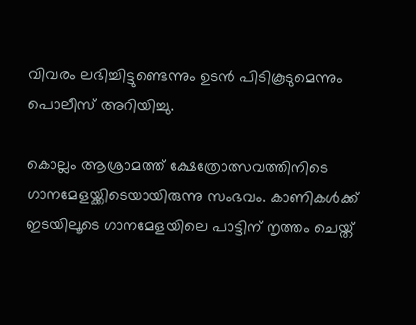വിവരം ലഭിച്ചിട്ടുണ്ടെന്നും ഉടന്‍ പിടികൂടുമെന്നും പൊലീസ് അറിയിച്ചു.

കൊല്ലം ആശ്രാമത്ത് ക്ഷേത്രോത്സവത്തിനിടെ ഗാനമേളയ്ക്കിടെയായിരുന്നു സംഭവം. കാണികള്‍ക്ക് ഇടയിലൂടെ ഗാനമേളയിലെ പാട്ടിന് നൃത്തം ചെയ്ത്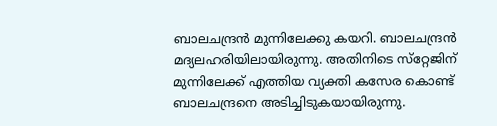ബാലചന്ദ്രന്‍ മുന്നിലേക്കു കയറി. ബാലചന്ദ്രന്‍ മദ്യലഹരിയിലായിരുന്നു. അതിനിടെ സ്‌റ്റേജിന് മുന്നിലേക്ക് എത്തിയ വ്യക്തി കസേര കൊണ്ട് ബാലചന്ദ്രനെ അടിച്ചിടുകയായിരുന്നു.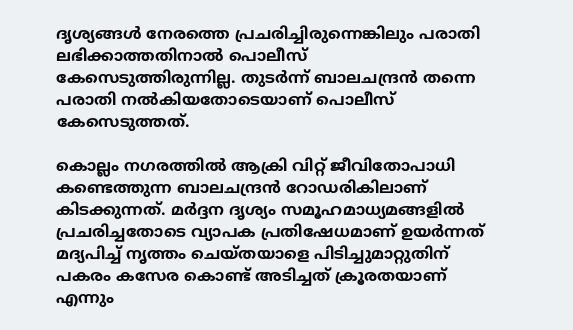ദൃശ്യങ്ങള്‍ നേരത്തെ പ്രചരിച്ചിരുന്നെങ്കിലും പരാതി ലഭിക്കാത്തതിനാല്‍ പൊലീസ് കേസെടുത്തിരുന്നില്ല. തുടര്‍ന്ന് ബാലചന്ദ്രന്‍ തന്നെ പരാതി നല്‍കിയതോടെയാണ് പൊലീസ് കേസെടുത്തത്.

കൊല്ലം നഗരത്തില്‍ ആക്രി വിറ്റ് ജീവിതോപാധി കണ്ടെത്തുന്ന ബാലചന്ദ്രന്‍ റോഡരികിലാണ് കിടക്കുന്നത്. മര്‍ദ്ദന ദൃശ്യം സമൂഹമാധ്യമങ്ങളില്‍ പ്രചരിച്ചതോടെ വ്യാപക പ്രതിഷേധമാണ് ഉയര്‍ന്നത് മദ്യപിച്ച് നൃത്തം ചെയ്തയാളെ പിടിച്ചുമാറ്റുതിന് പകരം കസേര കൊണ്ട് അടിച്ചത് ക്രൂരതയാണ് എന്നും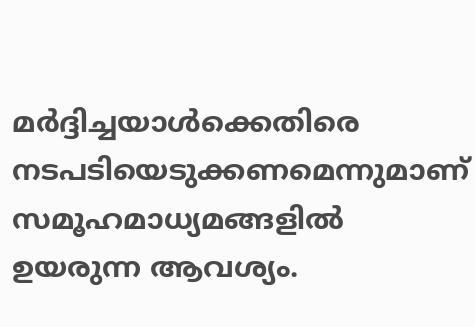മര്‍ദ്ദിച്ചയാള്‍ക്കെതിരെ നടപടിയെടുക്കണമെന്നുമാണ് സമൂഹമാധ്യമങ്ങളില്‍ ഉയരുന്ന ആവശ്യം.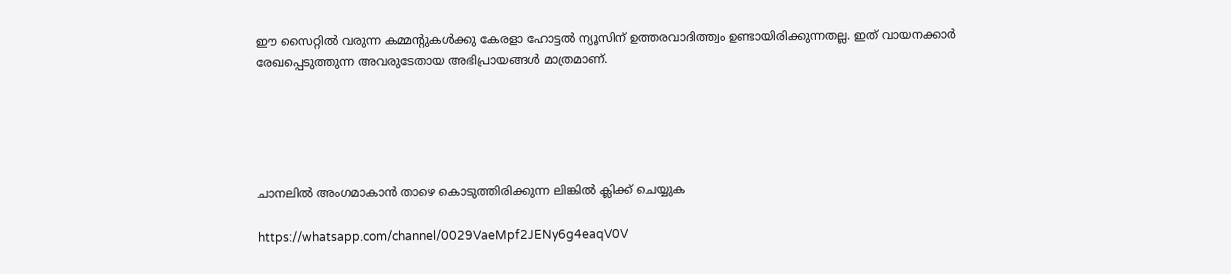ഈ സൈറ്റിൽ വരുന്ന കമ്മന്റുകൾക്കു കേരളാ ഹോട്ടൽ ന്യൂസിന് ഉത്തരവാദിത്ത്വം ഉണ്ടായിരിക്കുന്നതല്ല. ഇത് വായനക്കാർ രേഖപ്പെടുത്തുന്ന അവരുടേതായ അഭിപ്രായങ്ങൾ മാത്രമാണ്.





ചാനലിൽ അംഗമാകാൻ താഴെ കൊടുത്തിരിക്കുന്ന ലിങ്കിൽ ക്ലിക്ക് ചെയ്യുക

https://whatsapp.com/channel/0029VaeMpf2JENy6g4eaqV0V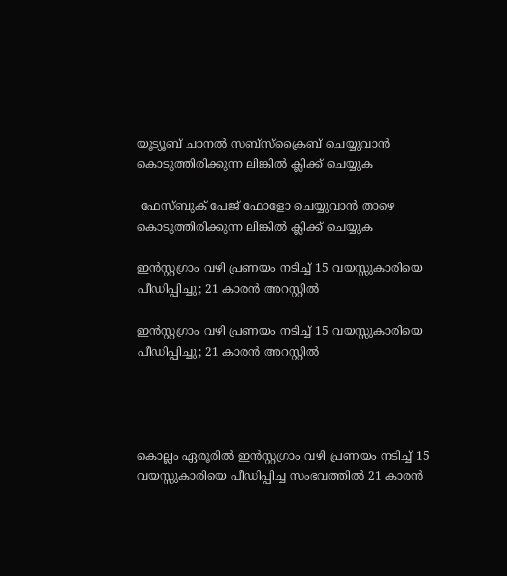യൂട്യൂബ് ചാനൽ സബ്സ്ക്രൈബ് ചെയ്യുവാൻ കൊടുത്തിരിക്കുന്ന ലിങ്കിൽ ക്ലിക്ക് ചെയ്യുക

 ഫേസ്ബുക് പേജ് ഫോളോ ചെയ്യുവാൻ താഴെ കൊടുത്തിരിക്കുന്ന ലിങ്കിൽ ക്ലിക്ക് ചെയ്യുക

ഇൻസ്റ്റഗ്രാം വഴി പ്രണയം നടിച്ച് 15 വയസ്സുകാരിയെ പീഡിപ്പിച്ചു; 21 കാരൻ അറസ്റ്റിൽ

ഇൻസ്റ്റഗ്രാം വഴി പ്രണയം നടിച്ച് 15 വയസ്സുകാരിയെ പീഡിപ്പിച്ചു; 21 കാരൻ അറസ്റ്റിൽ




കൊല്ലം ഏരൂരിൽ ഇൻസ്റ്റഗ്രാം വഴി പ്രണയം നടിച്ച് 15 വയസ്സുകാരിയെ പീഡിപ്പിച്ച സംഭവത്തിൽ 21 കാരൻ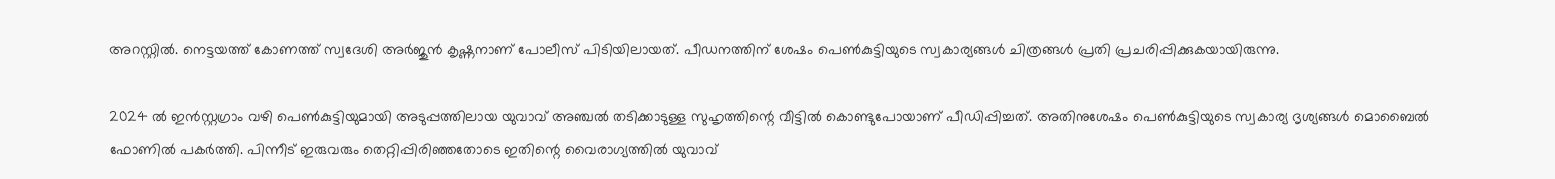അറസ്റ്റിൽ. നെട്ടയത്ത് കോണത്ത് സ്വദേശി അർജുൻ കൃഷ്ണനാണ് പോലീസ് പിടിയിലായത്. പീഡനത്തിന് ശേഷം പെൺകുട്ടിയുടെ സ്വകാര്യങ്ങൾ ചിത്രങ്ങൾ പ്രതി പ്രചരിപ്പിക്കുകയായിരുന്നു.

2024 ൽ ഇൻസ്റ്റഗ്രാം വഴി പെൺകുട്ടിയുമായി അടുപ്പത്തിലായ യുവാവ് അഞ്ചൽ തടിക്കാടുള്ള സുഹൃത്തിന്റെ വീട്ടിൽ കൊണ്ടുപോയാണ് പീഡിപ്പിച്ചത്. അതിനുശേഷം പെൺകുട്ടിയുടെ സ്വകാര്യ ദൃശ്യങ്ങൾ മൊബൈൽ ഫോണിൽ പകർത്തി. പിന്നീട് ഇരുവരും തെറ്റിപ്പിരിഞ്ഞതോടെ ഇതിന്റെ വൈരാഗ്യത്തിൽ യുവാവ്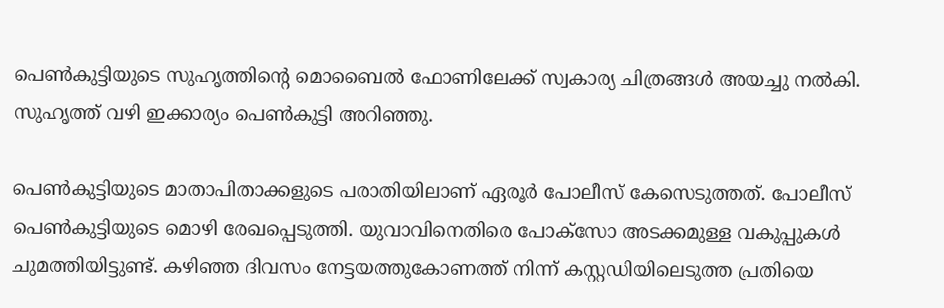പെൺകുട്ടിയുടെ സുഹൃത്തിന്റെ മൊബൈൽ ഫോണിലേക്ക് സ്വകാര്യ ചിത്രങ്ങൾ അയച്ചു നൽകി. സുഹൃത്ത് വഴി ഇക്കാര്യം പെൺകുട്ടി അറിഞ്ഞു.

പെൺകുട്ടിയുടെ മാതാപിതാക്കളുടെ പരാതിയിലാണ് ഏരൂർ പോലീസ് കേസെടുത്തത്. പോലീസ് പെൺകുട്ടിയുടെ മൊഴി രേഖപ്പെടുത്തി. യുവാവിനെതിരെ പോക്സോ അടക്കമുള്ള വകുപ്പുകൾ ചുമത്തിയിട്ടുണ്ട്. കഴിഞ്ഞ ദിവസം നേട്ടയത്തുകോണത്ത് നിന്ന് കസ്റ്റഡിയിലെടുത്ത പ്രതിയെ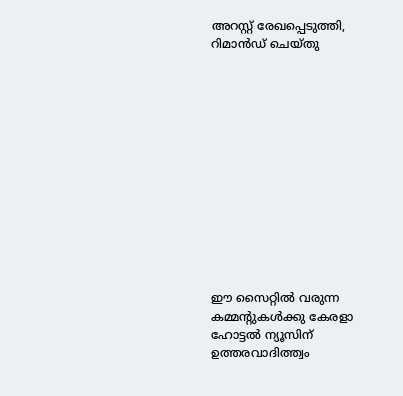അറസ്റ്റ് രേഖപ്പെടുത്തി, റിമാൻഡ് ചെയ്തു













ഈ സൈറ്റിൽ വരുന്ന കമ്മന്റുകൾക്കു കേരളാ ഹോട്ടൽ ന്യൂസിന് ഉത്തരവാദിത്ത്വം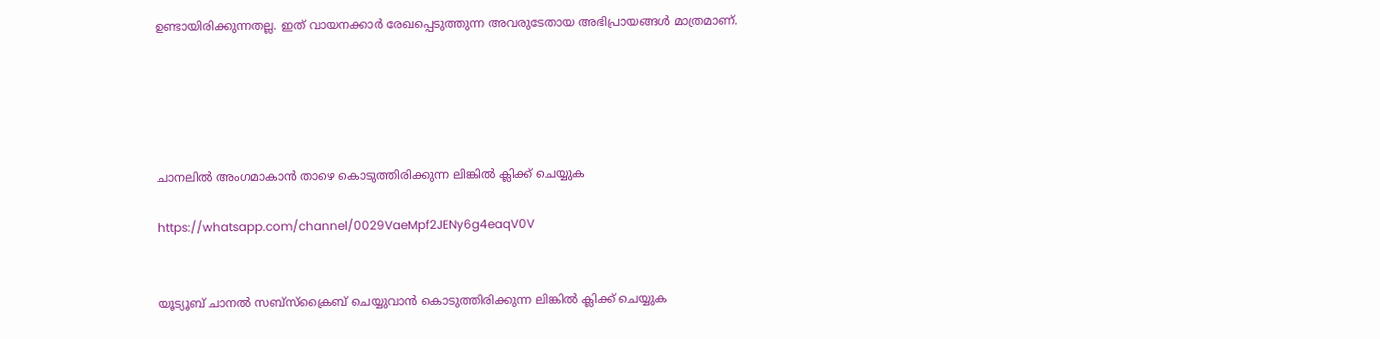ഉണ്ടായിരിക്കുന്നതല്ല. ഇത് വായനക്കാർ രേഖപ്പെടുത്തുന്ന അവരുടേതായ അഭിപ്രായങ്ങൾ മാത്രമാണ്.





ചാനലിൽ അംഗമാകാൻ താഴെ കൊടുത്തിരിക്കുന്ന ലിങ്കിൽ ക്ലിക്ക് ചെയ്യുക

https://whatsapp.com/channel/0029VaeMpf2JENy6g4eaqV0V


യൂട്യൂബ് ചാനൽ സബ്സ്ക്രൈബ് ചെയ്യുവാൻ കൊടുത്തിരിക്കുന്ന ലിങ്കിൽ ക്ലിക്ക് ചെയ്യുക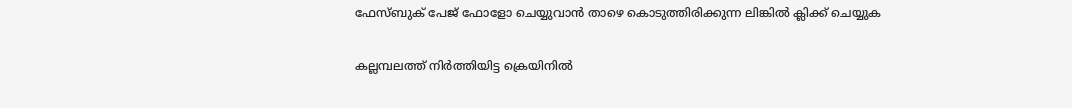ഫേസ്ബുക് പേജ് ഫോളോ ചെയ്യുവാൻ താഴെ കൊടുത്തിരിക്കുന്ന ലിങ്കിൽ ക്ലിക്ക് ചെയ്യുക

കല്ലമ്പലത്ത് നിര്‍ത്തിയിട്ട ക്രെയിനില്‍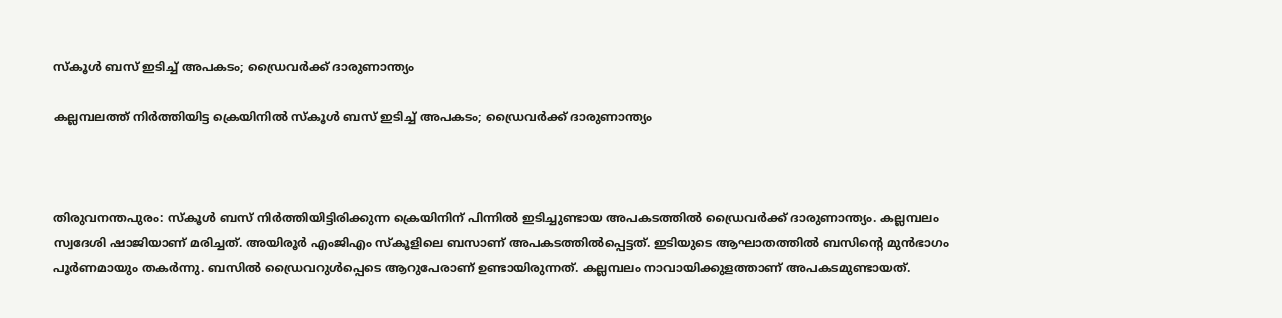സ്‌കൂള്‍ ബസ് ഇടിച്ച് അപകടം; ഡ്രൈവര്‍ക്ക് ദാരുണാന്ത്യം

കല്ലമ്പലത്ത് നിര്‍ത്തിയിട്ട ക്രെയിനില്‍ സ്‌കൂള്‍ ബസ് ഇടിച്ച് അപകടം; ഡ്രൈവര്‍ക്ക് ദാരുണാന്ത്യം



തിരുവനന്തപുരം: സ്‌കൂള്‍ ബസ് നിര്‍ത്തിയിട്ടിരിക്കുന്ന ക്രെയിനിന് പിന്നില്‍ ഇടിച്ചുണ്ടായ അപകടത്തില്‍ ഡ്രൈവര്‍ക്ക് ദാരുണാന്ത്യം. കല്ലമ്പലം സ്വദേശി ഷാജിയാണ് മരിച്ചത്. അയിരൂര്‍ എംജിഎം സ്‌കൂളിലെ ബസാണ് അപകടത്തില്‍പ്പെട്ടത്. ഇടിയുടെ ആഘാതത്തില്‍ ബസിന്റെ മുന്‍ഭാഗം പൂര്‍ണമായും തകര്‍ന്നു. ബസില്‍ ഡ്രൈവറുള്‍പ്പെടെ ആറുപേരാണ് ഉണ്ടായിരുന്നത്. കല്ലമ്പലം നാവായിക്കുളത്താണ് അപകടമുണ്ടായത്.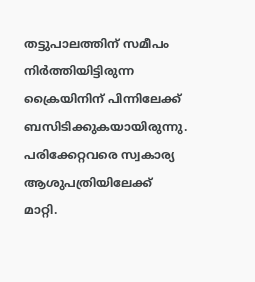തട്ടുപാലത്തിന് സമീപം നിര്‍ത്തിയിട്ടിരുന്ന ക്രൈയിനിന് പിന്നിലേക്ക് ബസിടിക്കുകയായിരുന്നു. പരിക്കേറ്റവരെ സ്വകാര്യ ആശുപത്രിയിലേക്ക് മാറ്റി.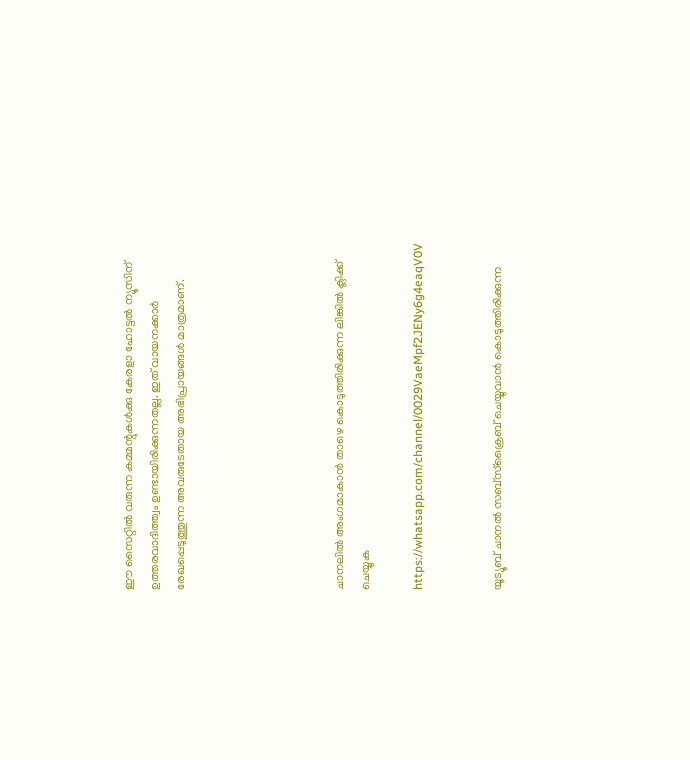ഈ സൈറ്റിൽ വരുന്ന കമ്മന്റുകൾക്കു കേരളാ ഹോട്ടൽ ന്യൂസിന് ഉത്തരവാദിത്ത്വം ഉണ്ടായിരിക്കുന്നതല്ല. ഇത് വായനക്കാർ രേഖപ്പെടുത്തുന്ന അവരുടേതായ അഭിപ്രായങ്ങൾ മാത്രമാണ്.





ചാനലിൽ അംഗമാകാൻ താഴെ കൊടുത്തിരിക്കുന്ന ലിങ്കിൽ ക്ലിക്ക് ചെയ്യുക

https://whatsapp.com/channel/0029VaeMpf2JENy6g4eaqV0V


യൂട്യൂബ് ചാനൽ സബ്സ്ക്രൈബ് ചെയ്യുവാൻ കൊടുത്തിരിക്കുന്ന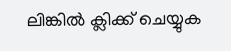ലിങ്കിൽ ക്ലിക്ക് ചെയ്യുക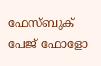ഫേസ്ബുക് പേജ് ഫോളോ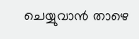ചെയ്യുവാൻ താഴെ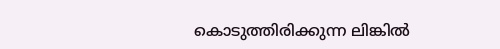കൊടുത്തിരിക്കുന്ന ലിങ്കിൽ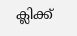ക്ലിക്ക്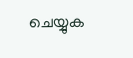ചെയ്യുക